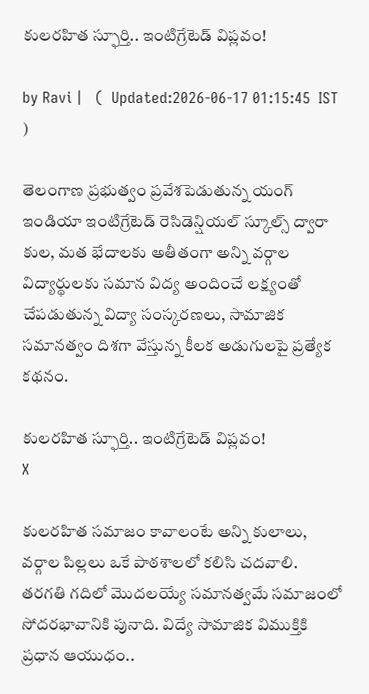కులరహిత స్ఫూర్తి.. ఇంటిగ్రేటెడ్ విప్లవం!

by Ravi |   (  Updated:2026-06-17 01:15:45  IST  )

తెలంగాణ ప్రభుత్వం ప్రవేశపెడుతున్న యంగ్ ఇండియా ఇంటిగ్రేటెడ్ రెసిడెన్షియల్ స్కూల్స్ ద్వారా కుల, మత భేదాలకు అతీతంగా అన్ని వర్గాల విద్యార్థులకు సమాన విద్య అందించే లక్ష్యంతో చేపడుతున్న విద్యా సంస్కరణలు, సామాజిక సమానత్వం దిశగా వేస్తున్న కీలక అడుగులపై ప్రత్యేక కథనం.

కులరహిత స్ఫూర్తి.. ఇంటిగ్రేటెడ్ విప్లవం!
X

కులరహిత సమాజం కావాలంటే అన్ని కులాలు, వర్గాల పిల్లలు ఒకే పాఠశాలలో కలిసి చదవాలి. తరగతి గదిలో మొదలయ్యే సమానత్వమే సమాజంలో సోదరభావానికి పునాది. విద్యే సామాజిక విముక్తికి ప్రధాన ఆయుధం..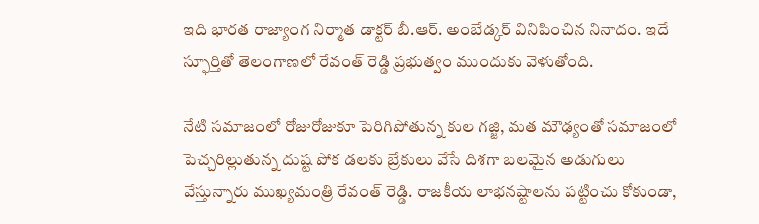ఇది భారత రాజ్యాంగ నిర్మాత డాక్టర్ బీ.ఆర్. అంబేడ్కర్ వినిపించిన నినాదం. ఇదే స్ఫూర్తితో తెలంగాణలో రేవంత్ రెడ్డి ప్రభుత్వం ముందుకు వెళుతోంది.

నేటి సమాజంలో రోజురోజుకూ పెరిగిపోతున్న కుల గజ్జి, మత మౌఢ్యంతో సమాజంలో పెచ్చరిల్లుతున్న దుష్ట పోక డలకు బ్రేకులు వేసే దిశగా బలమైన అడుగులు వేస్తున్నారు ముఖ్యమంత్రి రేవంత్ రెడ్డి. రాజకీయ లాభనష్టాలను పట్టించు కోకుండా,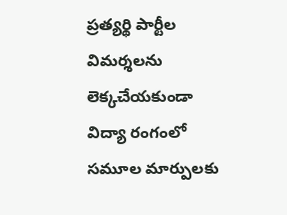ప్రత్యర్థి పార్టీల విమర్శలను లెక్కచేయకుండా విద్యా రంగంలో సమూల మార్పులకు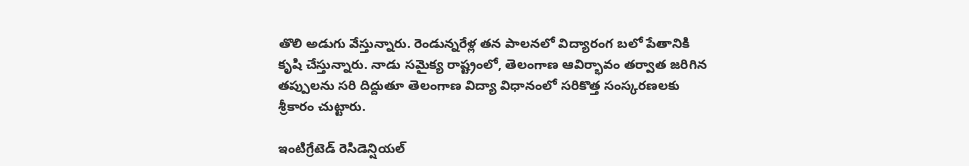తొలి అడుగు వేస్తున్నారు. రెండున్నరేళ్ల తన పాలనలో విద్యారంగ బలో పేతానికి కృషి చేస్తున్నారు. నాడు సమైక్య రాష్ట్రంలో, తెలంగాణ ఆవిర్భావం తర్వాత జరిగిన తప్పులను సరి దిద్దుతూ తెలంగాణ విద్యా విధానంలో సరికొత్త సంస్కరణలకు శ్రీకారం చుట్టారు.

ఇంటిగ్రేటెడ్ రెసిడెన్షియల్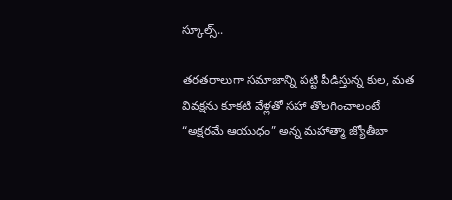స్కూల్స్..

తరతరాలుగా సమాజాన్ని పట్టి పీడిస్తున్న కుల, మత వివక్షను కూకటి వేళ్లతో సహా తొలగించాలంటే “అక్షరమే ఆయుధం” అన్న మహాత్మా జ్యోతీబా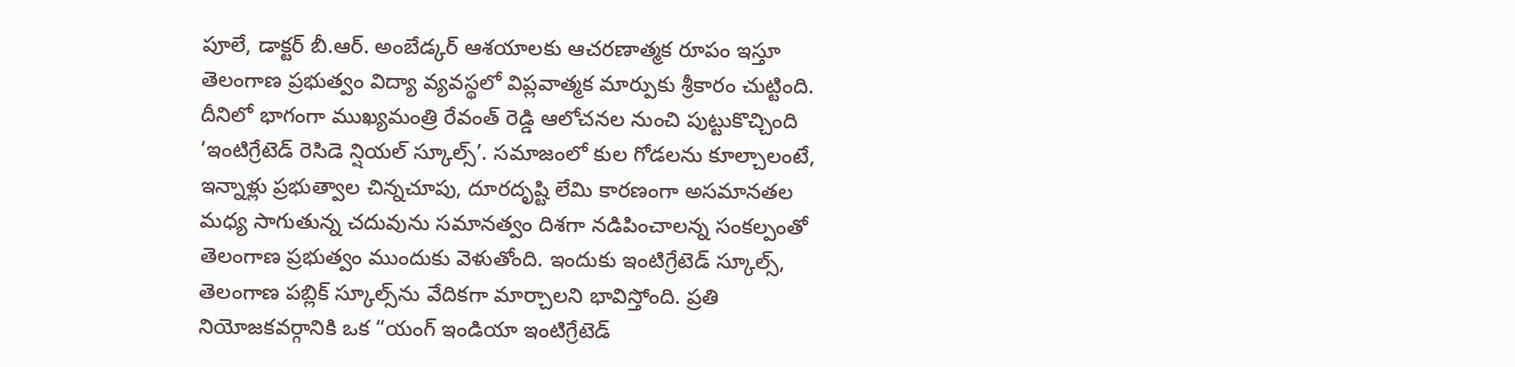పూలే, డాక్టర్ బీ.ఆర్. అంబేడ్కర్ ఆశయాలకు ఆచరణాత్మక రూపం ఇస్తూ తెలంగాణ ప్రభుత్వం విద్యా వ్యవస్థలో విప్లవాత్మక మార్పుకు శ్రీకారం చుట్టింది. దీనిలో భాగంగా ముఖ్యమంత్రి రేవంత్ రెడ్డి ఆలోచనల నుంచి పుట్టుకొచ్చింది ‘ఇంటిగ్రేటెడ్ రెసిడె న్షియల్ స్కూల్స్’. సమాజంలో కుల గోడలను కూల్చాలంటే, ఇన్నాళ్లు ప్రభుత్వాల చిన్నచూపు, దూరదృష్టి లేమి కారణంగా అసమానతల మధ్య సాగుతున్న చదువును సమానత్వం దిశగా నడిపించాలన్న సంకల్పంతో తెలంగాణ ప్రభుత్వం ముందుకు వెళుతోంది. ఇందుకు ఇంటిగ్రేటెడ్ స్కూల్స్, తెలంగాణ పబ్లిక్ స్కూల్స్‌ను వేదికగా మార్చాలని భావిస్తోంది. ప్రతి నియోజకవర్గానికి ఒక “యంగ్ ఇండియా ఇంటిగ్రేటెడ్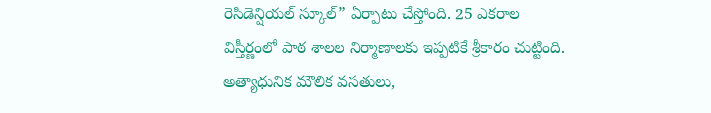రెసిడెన్షియల్ స్కూల్” ఏర్పాటు చేస్తోంది. 25 ఎకరాల విస్తీర్ణంలో పాఠ శాలల నిర్మాణాలకు ఇప్పటికే శ్రీకారం చుట్టింది. అత్యాధునిక మౌలిక వసతులు,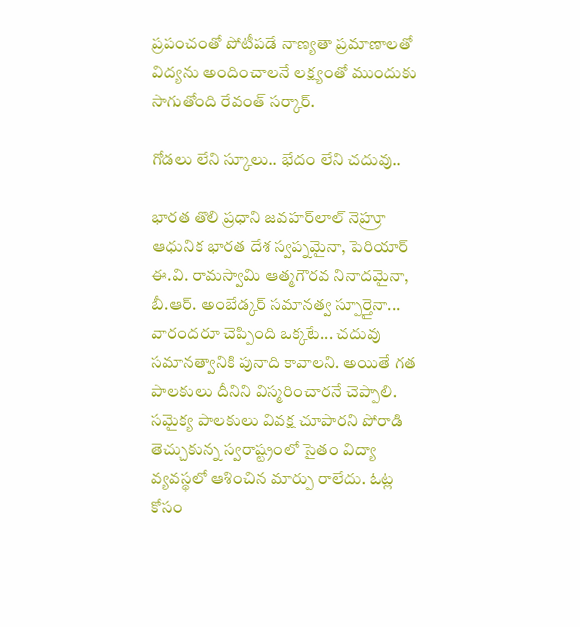ప్రపంచంతో పోటీపడే నాణ్యతా ప్రమాణాలతో విద్యను అందించాలనే లక్ష్యంతో ముందుకు సాగుతోంది రేవంత్ సర్కార్.

గోడలు లేని స్కూలు.. భేదం లేని చదువు..

భారత తొలి ప్రధాని జవహర్‌లాల్ నెహ్రూ ఆధునిక భారత దేశ స్వప్నమైనా, పెరియార్ ఈ.వి. రామస్వామి ఆత్మగౌరవ నినాదమైనా, బీ.ఆర్. అంబేడ్కర్ సమానత్వ స్పూర్తైనా... వారందరూ చెప్పింది ఒక్కటే... చదువు సమానత్వానికి పునాది కావాలని. అయితే గత పాలకులు దీనిని విస్మరించారనే చెప్పాలి. సమైక్య పాలకులు వివక్ష చూపారని పోరాడి తెచ్చుకున్న స్వరాష్ట్రంలో సైతం విద్యా వ్యవస్థలో ఆశించిన మార్పు రాలేదు. ఓట్ల కోసం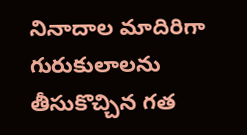నినాదాల మాదిరిగా గురుకులాలను తీసుకొచ్చిన గత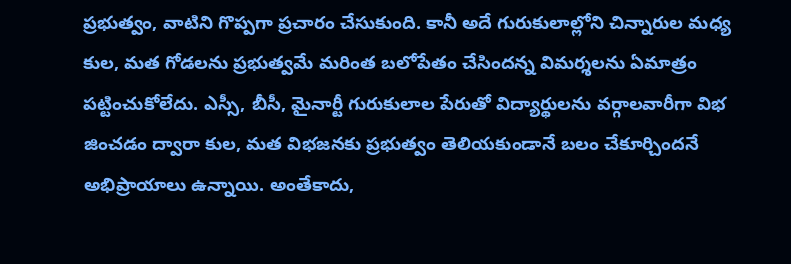ప్రభుత్వం, వాటిని గొప్పగా ప్రచారం చేసుకుంది. కానీ అదే గురుకులాల్లోని చిన్నారుల మధ్య కుల, మత గోడలను ప్రభుత్వమే మరింత బలోపేతం చేసిందన్న విమర్శలను ఏమాత్రం పట్టించుకోలేదు. ఎస్సీ, బీసీ, మైనార్టీ గురుకులాల పేరుతో విద్యార్థులను వర్గాలవారీగా విభ జించడం ద్వారా కుల, మత విభజనకు ప్రభుత్వం తెలియకుండానే బలం చేకూర్చిందనే అభిప్రాయాలు ఉన్నాయి. అంతేకాదు,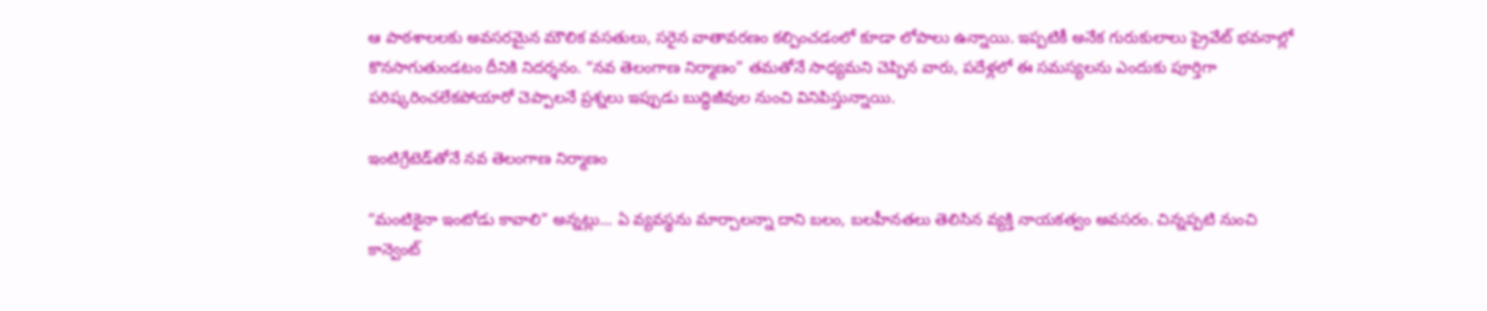ఆ పాఠశాలలకు అవసరమైన మౌలిక వసతులు, సరైన వాతావరణం కల్పించడంలో కూడా లోపాలు ఉన్నాయి. ఇప్పటికీ అనేక గురుకులాలు ప్రైవేట్ భవనాల్లో కొనసాగుతుండటం దీనికి నిదర్శనం. “నవ తెలంగాణ నిర్మాణం” తమతోనే సాధ్యమని చెప్పిన వారు, పదేళ్లలో ఈ సమస్యలను ఎందుకు పూర్తిగా పరిష్కరించలేకపోయారో చెప్పాలనే ప్రశ్నలు ఇప్పుడు బుద్ధిజీవుల నుంచి వినిపిస్తున్నాయి.

ఇంటిగ్రేటెడ్‌తోనే నవ తెలంగాణ నిర్మాణం

“మంటికైనా ఇంటోడు కావాలి” అన్నట్లు... ఏ వ్యవస్థను మార్చాలన్నా దాని బలం, బలహీనతలు తెలిసిన వ్యక్తి నాయకత్వం అవసరం. చిన్నప్పటి నుంచి కాన్వెంట్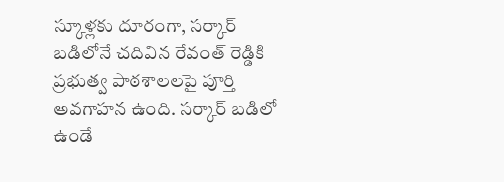స్కూళ్లకు దూరంగా, సర్కార్ బడిలోనే చదివిన రేవంత్ రెడ్డికి ప్రభుత్వ పాఠశాలలపై పూర్తి అవగాహన ఉంది. సర్కార్ బడిలో ఉండే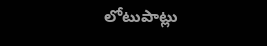లోటుపాట్లు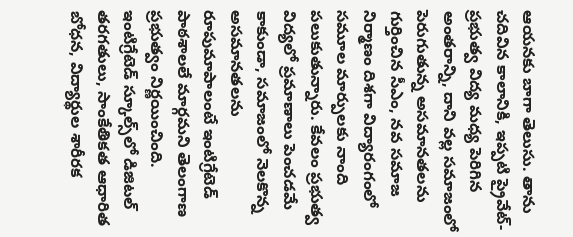ఆయనకు బాగా తెలుసు. తాను చదివిన కాలానికి, ఇప్పటి ప్రైవేట్-ప్రభుత్వ విద్య మధ్య పెరిగిన అంతరాన్ని, దాని వల్ల సమాజంలో పెరుగుతున్న అసమానతలను గుర్తించిన సీఎం, నవ సమాజ నిర్మాణం దిశగా విద్యారంగంలో సమూల మార్పులకు నాంది పలుకుతున్నారు. కేవలం ప్రభుత్వ విద్యలో ప్రమాణాలు పెంచడమే కాకుండా, సమాజంలో నెలకొన్న అసమానతలను రూపుమాపాలంటే ఇంటిగ్రేటెడ్ పాఠశాలలే మార్గమని తెలంగాణ ప్రభుత్వం నిర్ణయించింది. ఇంటిగ్రేటెడ్ స్కూల్స్‌లో డిజిటల్ తరగతులు, సాంకేతికత ఆధారిత బోధన, విద్యార్థుల శారీరక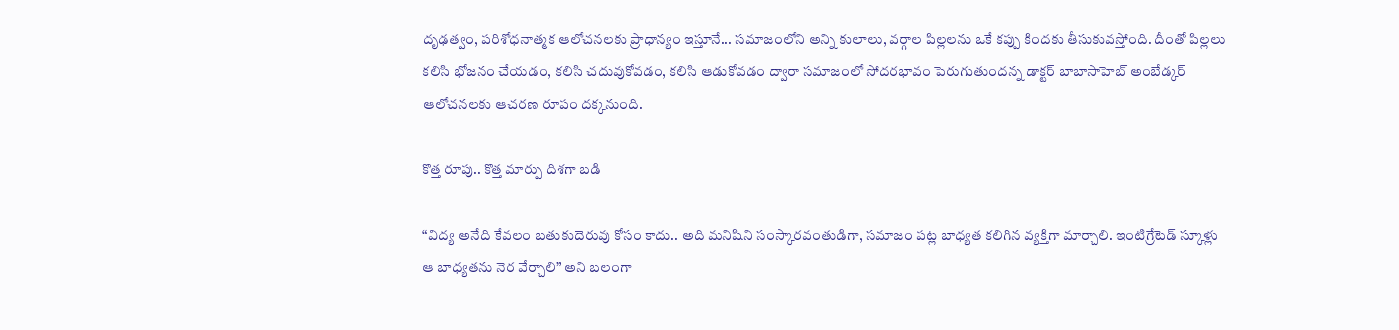దృఢత్వం, పరిశోధనాత్మక ఆలోచనలకు ప్రాధాన్యం ఇస్తూనే... సమాజంలోని అన్ని కులాలు, వర్గాల పిల్లలను ఒకే కప్పు కిందకు తీసుకువస్తోంది. దీంతో పిల్లలు కలిసి భోజనం చేయడం, కలిసి చదువుకోవడం, కలిసి ఆడుకోవడం ద్వారా సమాజంలో సోదరభావం పెరుగుతుందన్న డాక్టర్ బాబాసాహెబ్ అంబేడ్కర్ ఆలోచనలకు ఆచరణ రూపం దక్కనుంది.

కొత్త రూపు.. కొత్త మార్పు దిశగా బడి

“విద్య అనేది కేవలం బతుకుదెరువు కోసం కాదు.. అది మనిషిని సంస్కారవంతుడిగా, సమాజం పట్ల బాధ్యత కలిగిన వ్యక్తిగా మార్చాలి. ఇంటిగ్రేటెడ్ స్కూళ్లు ఆ బాధ్యతను నెర వేర్చాలి” అని బలంగా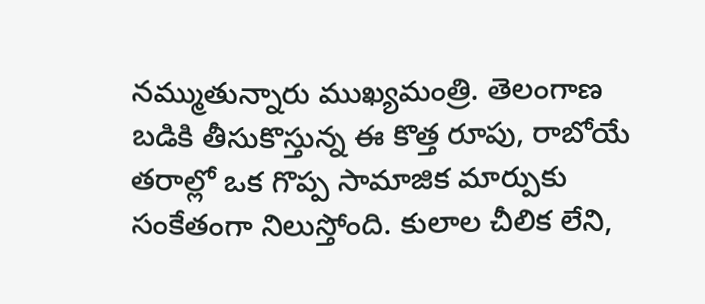నమ్ముతున్నారు ముఖ్యమంత్రి. తెలంగాణ బడికి తీసుకొస్తున్న ఈ కొత్త రూపు, రాబోయే తరాల్లో ఒక గొప్ప సామాజిక మార్పుకు సంకేతంగా నిలుస్తోంది. కులాల చీలిక లేని,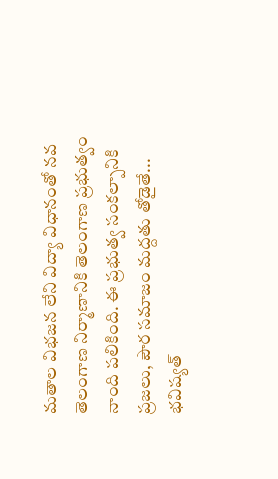మతాల విభజన లేని విద్యా విధానంతో నవ తెలంగాణ నిర్మాణానికి తెలంగాణ ప్రభుత్వం నాంది పలికింది. ఈ ప్రభుత్వ సంకల్పానికి ప్రజలు, పౌర సమాజం మద్దతు తోడైతే... భవిష్యత్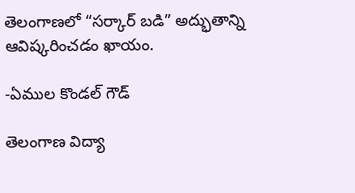తెలంగాణలో “సర్కార్ బడి” అద్భుతాన్ని ఆవిష్కరించడం ఖాయం.

-ఏముల కొండల్ గౌడ్

తెలంగాణ విద్యా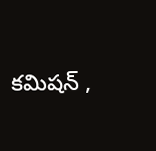కమిషన్ ,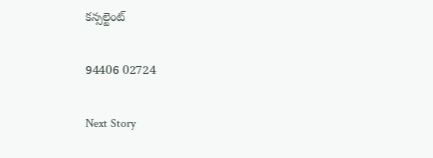కన్సల్టెంట్

94406 02724

Next Story